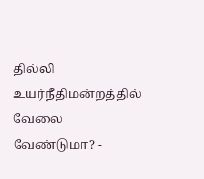தில்லி உயர்நீதிமன்றத்தில் வேலை வேண்டுமா? -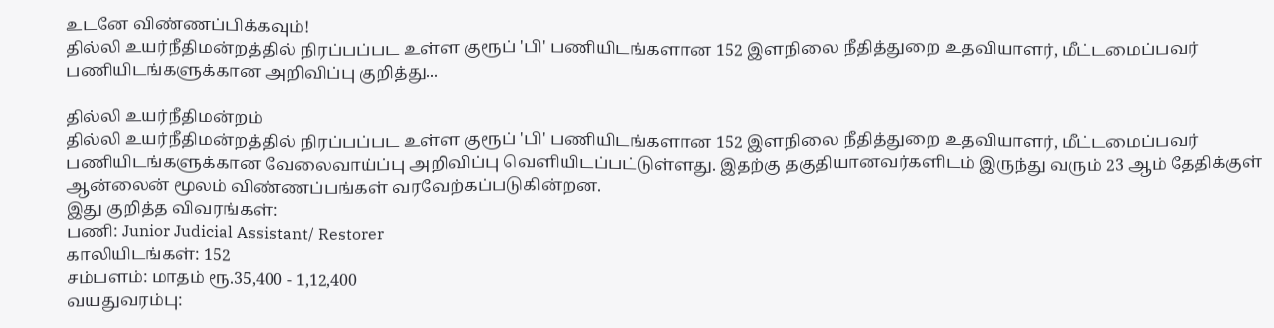உடனே விண்ணப்பிக்கவும்!
தில்லி உயர்நீதிமன்றத்தில் நிரப்பப்பட உள்ள குரூப் 'பி' பணியிடங்களான 152 இளநிலை நீதித்துறை உதவியாளர், மீட்டமைப்பவர் பணியிடங்களுக்கான அறிவிப்பு குறித்து...

தில்லி உயர்நீதிமன்றம்
தில்லி உயர்நீதிமன்றத்தில் நிரப்பப்பட உள்ள குரூப் 'பி' பணியிடங்களான 152 இளநிலை நீதித்துறை உதவியாளர், மீட்டமைப்பவர் பணியிடங்களுக்கான வேலைவாய்ப்பு அறிவிப்பு வெளியிடப்பட்டுள்ளது. இதற்கு தகுதியானவர்களிடம் இருந்து வரும் 23 ஆம் தேதிக்குள் ஆன்லைன் மூலம் விண்ணப்பங்கள் வரவேற்கப்படுகின்றன.
இது குறித்த விவரங்கள்:
பணி: Junior Judicial Assistant/ Restorer
காலியிடங்கள்: 152
சம்பளம்: மாதம் ரூ.35,400 - 1,12,400
வயதுவரம்பு: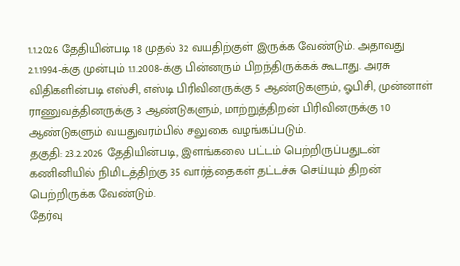1.1.2026 தேதியின்படி 18 முதல் 32 வயதிற்குள் இருக்க வேண்டும். அதாவது 2.1.1994-க்கு முன்பும் 1.1.2008-க்கு பின்னரும் பிறந்திருக்கக் கூடாது. அரசு விதிகளின்படி எஸ்சி, எஸ்டி பிரிவினருக்கு 5 ஆண்டுகளும், ஓபிசி, முன்னாள் ராணுவத்தினருக்கு 3 ஆண்டுகளும், மாற்றுத்திறன் பிரிவினருக்கு 10 ஆண்டுகளும் வயதுவரம்பில் சலுகை வழங்கப்படும்.
தகுதி: 23.2.2026 தேதியின்படி, இளங்கலை பட்டம் பெற்றிருப்பதுடன் கணினியில் நிமிடத்திற்கு 35 வார்த்தைகள் தட்டச்சு செய்யும் திறன் பெற்றிருக்க வேண்டும்.
தேர்வு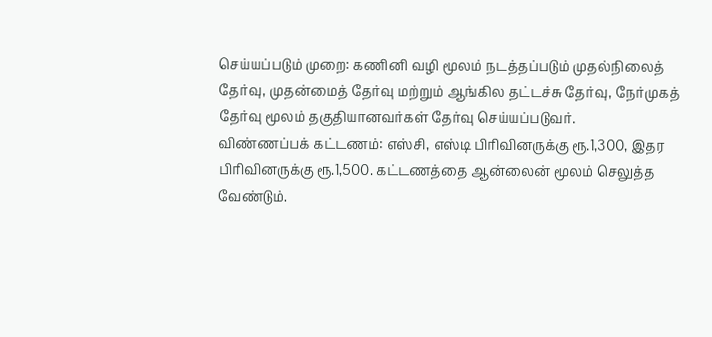செய்யப்படும் முறை: கணினி வழி மூலம் நடத்தப்படும் முதல்நிலைத் தேர்வு, முதன்மைத் தேர்வு மற்றும் ஆங்கில தட்டச்சு தேர்வு, நேர்முகத் தேர்வு மூலம் தகுதியானவர்கள் தேர்வு செய்யப்படுவர்.
விண்ணப்பக் கட்டணம்: எஸ்சி, எஸ்டி பிரிவினருக்கு ரூ.1,300, இதர பிரிவினருக்கு ரூ.1,500. கட்டணத்தை ஆன்லைன் மூலம் செலுத்த வேண்டும்.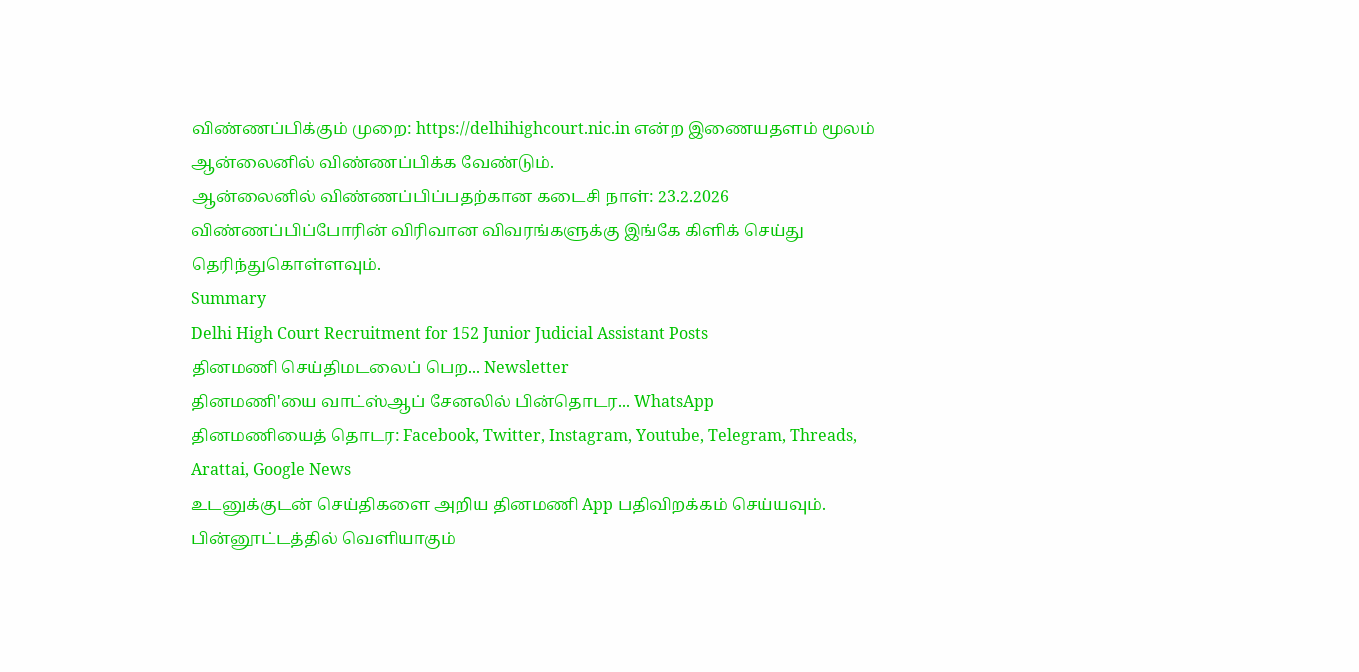விண்ணப்பிக்கும் முறை: https://delhihighcourt.nic.in என்ற இணையதளம் மூலம் ஆன்லைனில் விண்ணப்பிக்க வேண்டும்.
ஆன்லைனில் விண்ணப்பிப்பதற்கான கடைசி நாள்: 23.2.2026
விண்ணப்பிப்போரின் விரிவான விவரங்களுக்கு இங்கே கிளிக் செய்து தெரிந்துகொள்ளவும்.
Summary
Delhi High Court Recruitment for 152 Junior Judicial Assistant Posts
தினமணி செய்திமடலைப் பெற... Newsletter
தினமணி'யை வாட்ஸ்ஆப் சேனலில் பின்தொடர... WhatsApp
தினமணியைத் தொடர: Facebook, Twitter, Instagram, Youtube, Telegram, Threads, Arattai, Google News
உடனுக்குடன் செய்திகளை அறிய தினமணி App பதிவிறக்கம் செய்யவும்.
பின்னூட்டத்தில் வெளியாகும்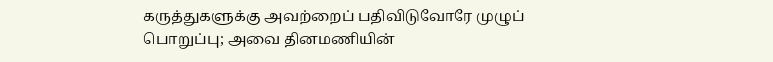கருத்துகளுக்கு அவற்றைப் பதிவிடுவோரே முழுப் பொறுப்பு; அவை தினமணியின்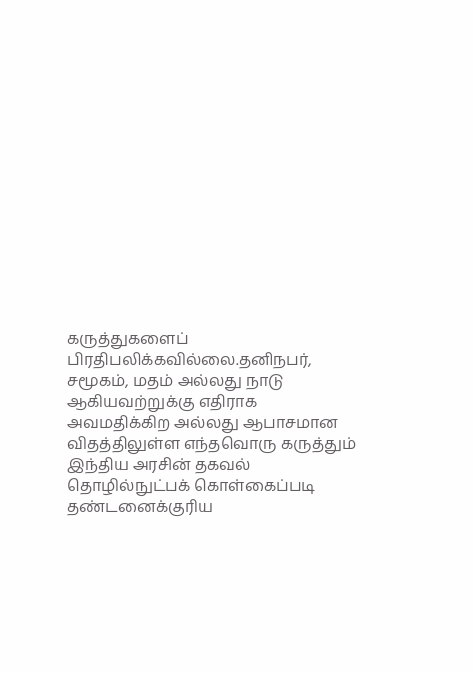கருத்துகளைப் பிரதிபலிக்கவில்லை.தனிநபர், சமூகம், மதம் அல்லது நாடு ஆகியவற்றுக்கு எதிராக அவமதிக்கிற அல்லது ஆபாசமான விதத்திலுள்ள எந்தவொரு கருத்தும் இந்திய அரசின் தகவல் தொழில்நுட்பக் கொள்கைப்படி தண்டனைக்குரிய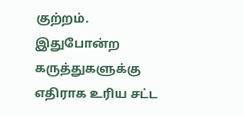குற்றம். இதுபோன்ற கருத்துகளுக்கு எதிராக உரிய சட்ட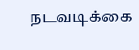நடவடிக்கை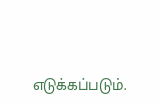எடுக்கப்படும்.